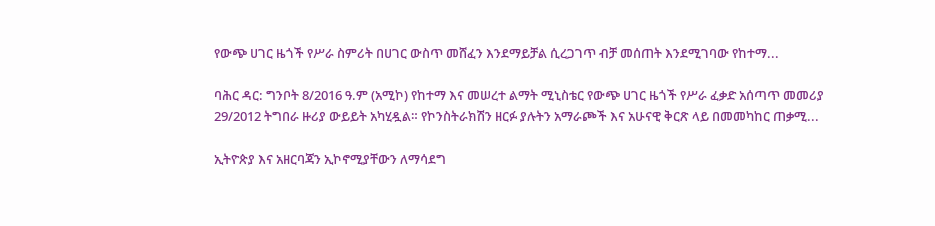የውጭ ሀገር ዜጎች የሥራ ስምሪት በሀገር ውስጥ መሸፈን እንደማይቻል ሲረጋገጥ ብቻ መሰጠት እንደሚገባው የከተማ...

ባሕር ዳር: ግንቦት 8/2016 ዓ.ም (አሚኮ) የከተማ እና መሠረተ ልማት ሚኒስቴር የውጭ ሀገር ዜጎች የሥራ ፈቃድ አሰጣጥ መመሪያ 29/2012 ትግበራ ዙሪያ ውይይት አካሂዷል። የኮንስትራክሽን ዘርፉ ያሉትን አማራጮች እና አሁናዊ ቅርጽ ላይ በመመካከር ጠቃሚ...

ኢትዮጵያ እና አዘርባጃን ኢኮኖሚያቸውን ለማሳደግ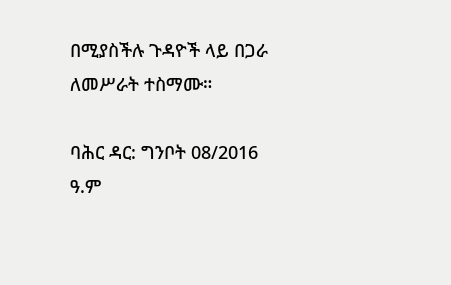በሚያስችሉ ጉዳዮች ላይ በጋራ ለመሥራት ተስማሙ።

ባሕር ዳር: ግንቦት 08/2016 ዓ.ም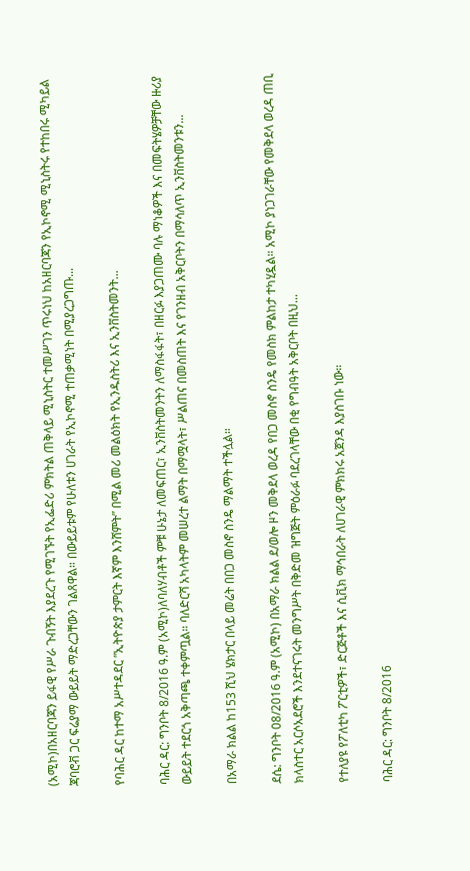(አሚኮ)በአዘርባጃን ይፋዊ የሥራ ጉብኝት እያደረጉ የሚገኙት የኢፌድሪ ምክትል ጠቅላይ ሚኒስትር ተመሥገን ጥሩነህ ከአዘርባጃን የኢኮኖሚ ሚኒስትሩ የተከበሩ ሚካይል ጃባሮቭ ጋር ፍሬያማ ውይይት ማድረጋቸውን ገልጸዋል። በውይይቱም የሁለቱን ሀገራት የኢኮኖሚ ተጠቃሚነት በሚያረጋግጡ...

የባሕር ዳር ከተማ አሥተዳደር ”ኢትዮጵያ ታምርት እኛም እንሸምት” በሚል መሪ መልዕክት የኢንዱስትሪ እና ኢንቨስትመንት...

ባሕር ዳር: ግንቦት 8/2016 ዓ.ም (አሚኮ)ለባለሃብቶች ምቹ ሁኔታ ለመፍጠር፣ ኢንቨስትመንትን ለማስፋፋት፣ በዘርፉ እያጋጠሙ ባሉ ማነቆዎች እና በመፍትሄዎቻቸው ዙሪያ ውይይት ተደርጎ አቅጣጫ ተቀምጧል። ባለድርሻ አካላትም መሠረተ ልማት በማሟላት፣ ሥልጠና በመስጠት እና የገንዘብ አቅርቦትን በማሳለጥ ኢንቨስትመንቱን...

በአማራ ክልል ከ153 ሺህ ሄክታር በላይ መሬት በበጋ መስኖ ስንዴ ማልማት ተችሏል።

ደሴ: ግንቦት 08/2016 ዓ.ም (አሚኮ) በአማራ ክልል ደ/ወሎ ዞን መቅደላ ወረዳ የበጋ መስኖ ስንዴ የመስክ ምልከታ ተካሂዷል። አሚኮ ያነጋገራቸው የመቅደላ ወረዳ ጠቢ ክላስተር አርሶአደሮች እንደተናገሩት መንግሥት በቅድመ ዝግጅት ምዕራፉ ባደረገላቸው በቂ የግብዓት አቅርቦት በዚህ...

የተለያዩ የፖለቲካ ፖርቲዎች፣ ድርጅቶች እና ሲቪክ ማኅበራት ለሀገራዊ ምክክሩ አጀንዳ እያስገቡ ነው።

ባሕር ዳር: ግንቦት 8/2016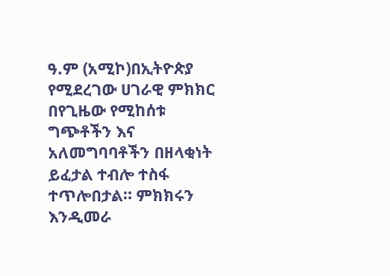ዓ.ም (አሚኮ)በኢትዮጵያ የሚደረገው ሀገራዊ ምክክር በየጊዜው የሚከሰቱ ግጭቶችን እና አለመግባባቶችን በዘላቂነት ይፈታል ተብሎ ተስፋ ተጥሎበታል። ምክክሩን እንዲመራ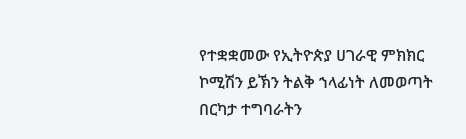የተቋቋመው የኢትዮጵያ ሀገራዊ ምክክር ኮሚሽን ይኽን ትልቅ ኀላፊነት ለመወጣት በርካታ ተግባራትን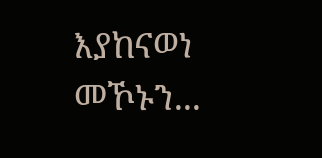እያከናወነ መኾኑን...